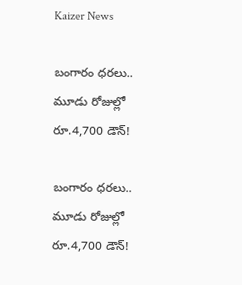Kaizer News

బంగారం ధరలు.. మూడు రోజుల్లో రూ.4,700 డౌన్!

బంగారం ధరలు.. మూడు రోజుల్లో రూ.4,700 డౌన్!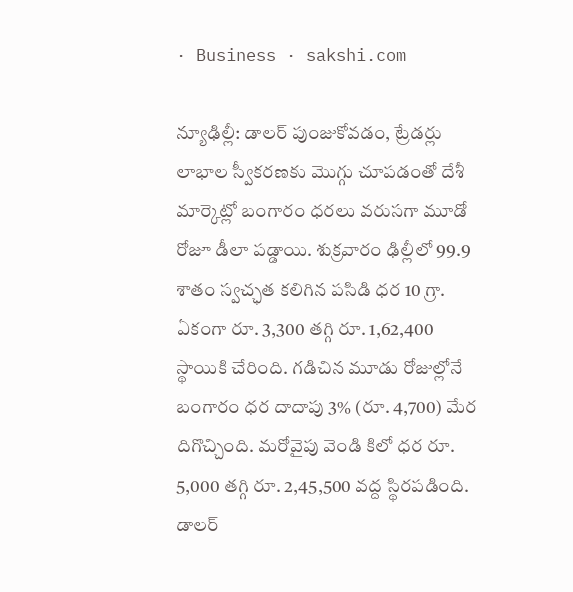· Business · sakshi.com

న్యూఢిల్లీ: డాలర్‌ పుంజుకోవడం, ట్రేడర్లు లాభాల స్వీకరణకు మొగ్గు చూపడంతో దేశీ మార్కెట్లో బంగారం ధరలు వరుసగా మూడో రోజూ డీలా పడ్డాయి. శుక్రవారం ఢిల్లీలో 99.9 శాతం స్వచ్ఛత కలిగిన పసిడి ధర 10 గ్రా. ఏకంగా రూ. 3,300 తగ్గి రూ. 1,62,400 స్థాయికి చేరింది. గడిచిన మూడు రోజుల్లోనే బంగారం ధర దాదాపు 3% (రూ. 4,700) మేర దిగొచ్చింది. మరోవైపు వెండి కిలో ధర రూ. 5,000 తగ్గి రూ. 2,45,500 వద్ద స్థిరపడింది. డాలర్‌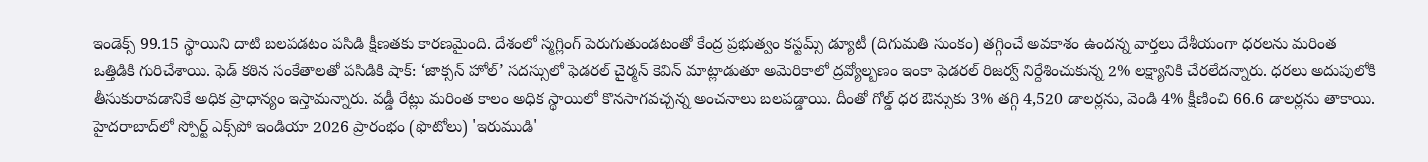ఇండెక్స్‌ 99.15 స్థాయిని దాటి బలపడటం పసిడి క్షీణతకు కారణమైంది. దేశంలో స్మగ్లింగ్‌ పెరుగుతుండటంతో కేంద్ర ప్రభుత్వం కస్టమ్స్‌ డ్యూటీ (దిగుమతి సుంకం) తగ్గించే అవకాశం ఉందన్న వార్తలు దేశీయంగా ధరలను మరింత ఒత్తిడికి గురిచేశాయి. ఫెడ్‌ కఠిన సంకేతాలతో పసిడికి షాక్‌: ‘జాక్సన్‌ హోల్‌’ సదస్సులో ఫెడరల్‌ చైర్మన్‌ కెవిన్‌ మాట్లాడుతూ అమెరికాలో ద్రవ్యోల్బణం ఇంకా ఫెడరల్‌ రిజర్వ్‌ నిర్దేశించుకున్న 2% లక్ష్యానికి చేరలేదన్నారు. ధరలు అదుపులోకి తీసుకురావడానికే అధిక ప్రాధాన్యం ఇస్తామన్నారు. వడ్డీ రేట్లు మరింత కాలం అధిక స్థాయిలో కొనసాగవచ్చన్న అంచనాలు బలపడ్డాయి. దీంతో గోల్డ్‌ ధర ఔన్సుకు 3% తగ్గి 4,520 డాలర్లను, వెండి 4% క్షీణించి 66.6 డాలర్లను తాకాయి. హైదరాబాద్‌లో స్పోర్ట్ ఎక్స్‌పో ఇండియా 2026 ప్రారంభం (ఫొటోలు) 'ఇరుముడి'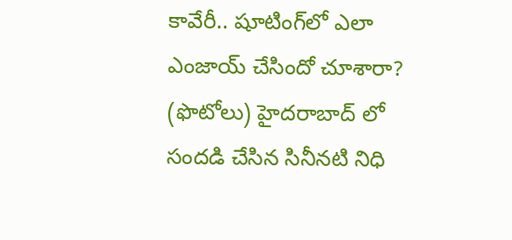కావేరీ.. షూటింగ్‌లో ఎలా ఎంజాయ్ చేసిందో చూశారా? (ఫొటోలు) హైదరాబాద్ లో సందడి చేసిన సినీనటి నిధి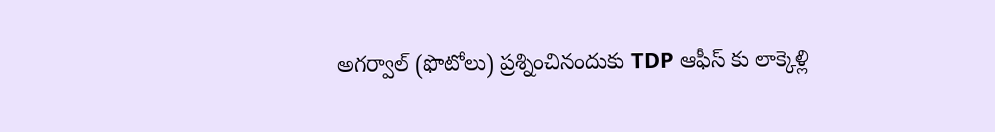అగర్వాల్ (ఫొటోలు) ప్రశ్నించినందుకు TDP ఆఫీస్ కు లాక్కెళ్లి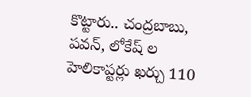కొట్టారు.. చంద్రబాబు, పవన్, లోకేష్ ల హెలికాప్టర్లు ఖర్చు 110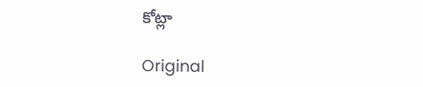కోట్లా

Original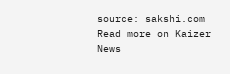source: sakshi.com
Read more on Kaizer News